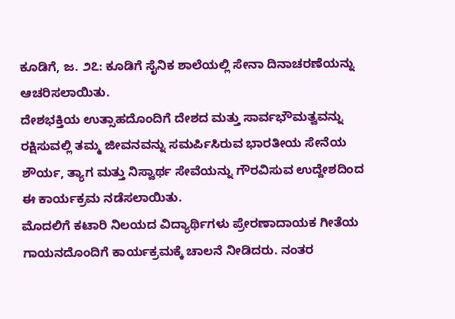ಕೂಡಿಗೆ, ಜ. ೨೭: ಕೂಡಿಗೆ ಸೈನಿಕ ಶಾಲೆಯಲ್ಲಿ ಸೇನಾ ದಿನಾಚರಣೆಯನ್ನು ಆಚರಿಸಲಾಯಿತು.
ದೇಶಭಕ್ತಿಯ ಉತ್ಸಾಹದೊಂದಿಗೆ ದೇಶದ ಮತ್ತು ಸಾರ್ವಭೌಮತ್ವವನ್ನು ರಕ್ಷಿಸುವಲ್ಲಿ ತಮ್ಮ ಜೀವನವನ್ನು ಸಮರ್ಪಿಸಿರುವ ಭಾರತೀಯ ಸೇನೆಯ ಶೌರ್ಯ, ತ್ಯಾಗ ಮತ್ತು ನಿಸ್ವಾರ್ಥ ಸೇವೆಯನ್ನು ಗೌರವಿಸುವ ಉದ್ದೇಶದಿಂದ ಈ ಕಾರ್ಯಕ್ರಮ ನಡೆಸಲಾಯಿತು.
ಮೊದಲಿಗೆ ಕಟಾರಿ ನಿಲಯದ ವಿದ್ಯಾರ್ಥಿಗಳು ಪ್ರೇರಣಾದಾಯಕ ಗೀತೆಯ ಗಾಯನದೊಂದಿಗೆ ಕಾರ್ಯಕ್ರಮಕ್ಕೆ ಚಾಲನೆ ನೀಡಿದರು. ನಂತರ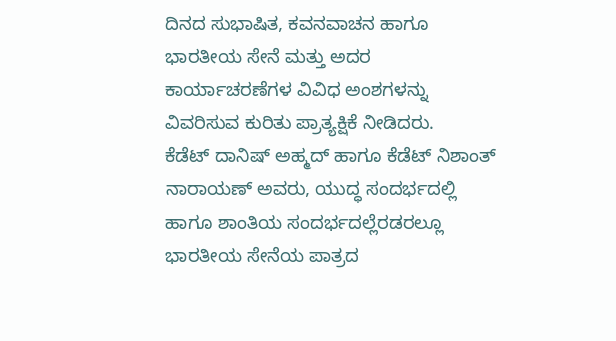ದಿನದ ಸುಭಾಷಿತ, ಕವನವಾಚನ ಹಾಗೂ ಭಾರತೀಯ ಸೇನೆ ಮತ್ತು ಅದರ ಕಾರ್ಯಾಚರಣೆಗಳ ವಿವಿಧ ಅಂಶಗಳನ್ನು ವಿವರಿಸುವ ಕುರಿತು ಪ್ರಾತ್ಯಕ್ಷಿಕೆ ನೀಡಿದರು.
ಕೆಡೆಟ್ ದಾನಿಷ್ ಅಹ್ಮದ್ ಹಾಗೂ ಕೆಡೆಟ್ ನಿಶಾಂತ್ ನಾರಾಯಣ್ ಅವರು, ಯುದ್ಧ ಸಂದರ್ಭದಲ್ಲಿ ಹಾಗೂ ಶಾಂತಿಯ ಸಂದರ್ಭದಲ್ಲೆರಡರಲ್ಲೂ ಭಾರತೀಯ ಸೇನೆಯ ಪಾತ್ರದ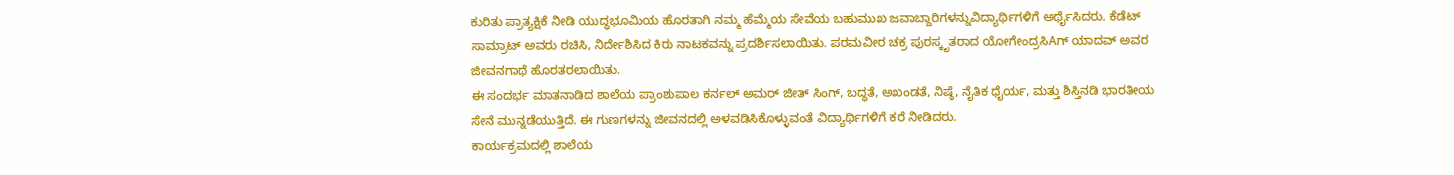ಕುರಿತು ಪ್ರಾತ್ಯಕ್ಷಿಕೆ ನೀಡಿ ಯುದ್ಧಭೂಮಿಯ ಹೊರತಾಗಿ ನಮ್ಮ ಹೆಮ್ಮೆಯ ಸೇವೆಯ ಬಹುಮುಖ ಜವಾಬ್ದಾರಿಗಳನ್ನುವಿದ್ಯಾರ್ಥಿಗಳಿಗೆ ಅರ್ಥೈಸಿದರು. ಕೆಡೆಟ್ ಸಾಮ್ರಾಟ್ ಅವರು ರಚಿಸಿ, ನಿರ್ದೇಶಿಸಿದ ಕಿರು ನಾಟಕವನ್ನು ಪ್ರದರ್ಶಿಸಲಾಯಿತು. ಪರಮವೀರ ಚಕ್ರ ಪುರಸ್ಕೃತರಾದ ಯೋಗೇಂದ್ರಸಿAಗ್ ಯಾದವ್ ಅವರ ಜೀವನಗಾಥೆ ಹೊರತರಲಾಯಿತು.
ಈ ಸಂದರ್ಭ ಮಾತನಾಡಿದ ಶಾಲೆಯ ಪ್ರಾಂಶುಪಾಲ ಕರ್ನಲ್ ಅಮರ್ ಜೀತ್ ಸಿಂಗ್, ಬದ್ಧತೆ, ಅಖಂಡತೆ, ನಿಷ್ಠೆ, ನೈತಿಕ ಧೈರ್ಯ, ಮತ್ತು ಶಿಸ್ತಿನಡಿ ಭಾರತೀಯ ಸೇನೆ ಮುನ್ನಡೆಯುತ್ತಿದೆ. ಈ ಗುಣಗಳನ್ನು ಜೀವನದಲ್ಲಿ ಅಳವಡಿಸಿಕೊಳ್ಳುವಂತೆ ವಿದ್ಯಾರ್ಥಿಗಳಿಗೆ ಕರೆ ನೀಡಿದರು.
ಕಾರ್ಯಕ್ರಮದಲ್ಲಿ ಶಾಲೆಯ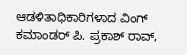ಆಡಳಿತಾಧಿಕಾರಿಗಳಾದ ವಿಂಗ್ ಕಮಾಂಡರ್ ಪಿ. ಪ್ರಕಾಶ್ ರಾವ್,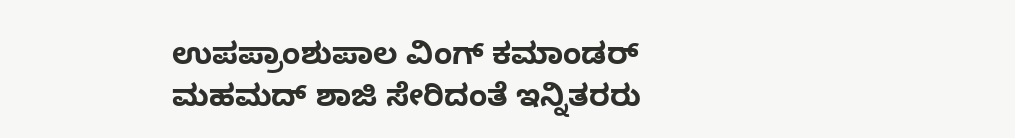ಉಪಪ್ರಾಂಶುಪಾಲ ವಿಂಗ್ ಕಮಾಂಡರ್ ಮಹಮದ್ ಶಾಜಿ ಸೇರಿದಂತೆ ಇನ್ನಿತರರು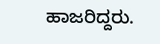ಹಾಜರಿದ್ದರು.